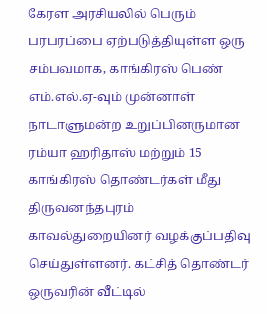கேரள அரசியலில் பெரும் பரபரப்பை ஏற்படுத்தியுள்ள ஒரு சம்பவமாக, காங்கிரஸ் பெண் எம்.எல்.ஏ-வும் முன்னாள் நாடாளுமன்ற உறுப்பினருமான ரம்யா ஹரிதாஸ் மற்றும் 15 காங்கிரஸ் தொண்டர்கள் மீது திருவனந்தபுரம் காவல்துறையினர் வழக்குப்பதிவு செய்துள்ளனர். கட்சித் தொண்டர் ஒருவரின் வீட்டில்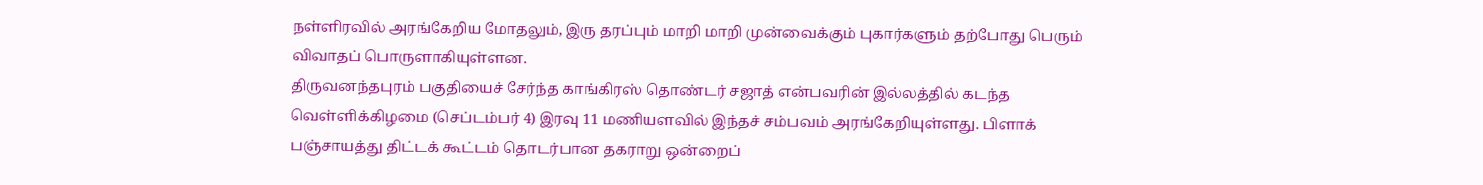நள்ளிரவில் அரங்கேறிய மோதலும், இரு தரப்பும் மாறி மாறி முன்வைக்கும் புகார்களும் தற்போது பெரும் விவாதப் பொருளாகியுள்ளன.
திருவனந்தபுரம் பகுதியைச் சேர்ந்த காங்கிரஸ் தொண்டர் சஜாத் என்பவரின் இல்லத்தில் கடந்த வெள்ளிக்கிழமை (செப்டம்பர் 4) இரவு 11 மணியளவில் இந்தச் சம்பவம் அரங்கேறியுள்ளது. பிளாக் பஞ்சாயத்து திட்டக் கூட்டம் தொடர்பான தகராறு ஒன்றைப்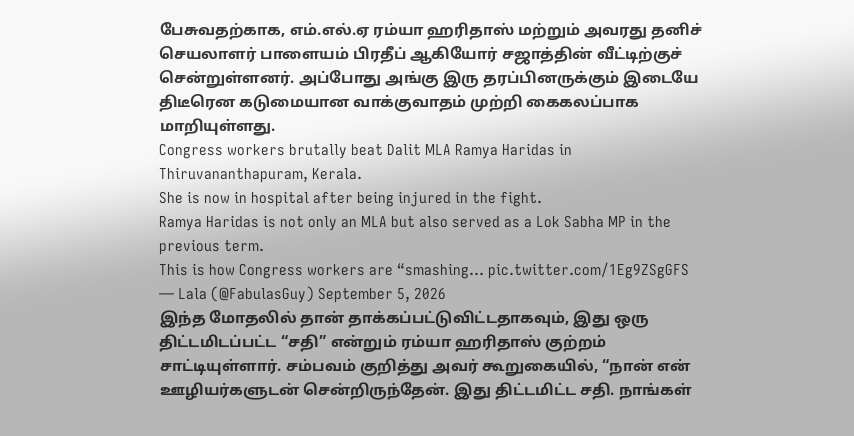பேசுவதற்காக, எம்.எல்.ஏ ரம்யா ஹரிதாஸ் மற்றும் அவரது தனிச் செயலாளர் பாளையம் பிரதீப் ஆகியோர் சஜாத்தின் வீட்டிற்குச் சென்றுள்ளனர். அப்போது அங்கு இரு தரப்பினருக்கும் இடையே திடீரென கடுமையான வாக்குவாதம் முற்றி கைகலப்பாக மாறியுள்ளது.
Congress workers brutally beat Dalit MLA Ramya Haridas in Thiruvananthapuram, Kerala.
She is now in hospital after being injured in the fight.
Ramya Haridas is not only an MLA but also served as a Lok Sabha MP in the previous term.
This is how Congress workers are “smashing… pic.twitter.com/1Eg9ZSgGFS
— Lala (@FabulasGuy) September 5, 2026
இந்த மோதலில் தான் தாக்கப்பட்டுவிட்டதாகவும், இது ஒரு திட்டமிடப்பட்ட “சதி” என்றும் ரம்யா ஹரிதாஸ் குற்றம் சாட்டியுள்ளார். சம்பவம் குறித்து அவர் கூறுகையில், “நான் என் ஊழியர்களுடன் சென்றிருந்தேன். இது திட்டமிட்ட சதி. நாங்கள்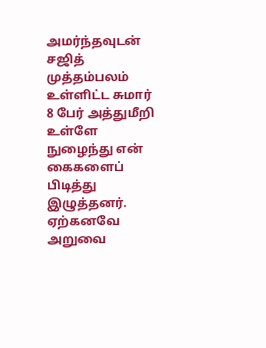அமர்ந்தவுடன் சஜித் முத்தம்பலம் உள்ளிட்ட சுமார் 8 பேர் அத்துமீறி உள்ளே நுழைந்து என் கைகளைப் பிடித்து இழுத்தனர். ஏற்கனவே அறுவை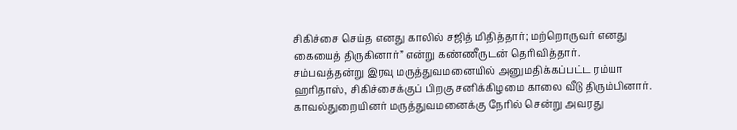சிகிச்சை செய்த எனது காலில் சஜித் மிதித்தார்; மற்றொருவர் எனது கையைத் திருகினார்” என்று கண்ணீருடன் தெரிவித்தார்.
சம்பவத்தன்று இரவு மருத்துவமனையில் அனுமதிக்கப்பட்ட ரம்யா ஹரிதாஸ், சிகிச்சைக்குப் பிறகு சனிக்கிழமை காலை வீடு திரும்பினார். காவல்துறையினர் மருத்துவமனைக்கு நேரில் சென்று அவரது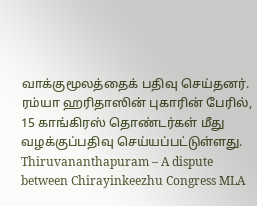வாக்குமூலத்தைக் பதிவு செய்தனர். ரம்யா ஹரிதாஸின் புகாரின் பேரில், 15 காங்கிரஸ் தொண்டர்கள் மீது வழக்குப்பதிவு செய்யப்பட்டுள்ளது.
Thiruvananthapuram – A dispute between Chirayinkeezhu Congress MLA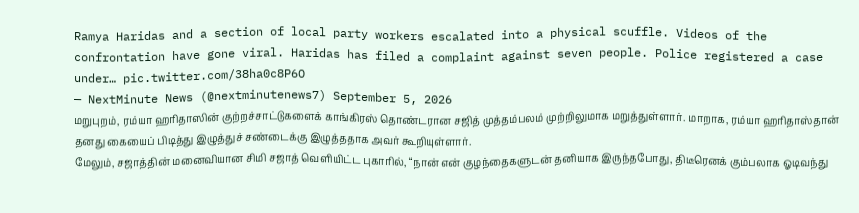Ramya Haridas and a section of local party workers escalated into a physical scuffle. Videos of the confrontation have gone viral. Haridas has filed a complaint against seven people. Police registered a case under… pic.twitter.com/38ha0c8P6O
— NextMinute News (@nextminutenews7) September 5, 2026
மறுபுறம், ரம்யா ஹரிதாஸின் குற்றச்சாட்டுகளைக் காங்கிரஸ் தொண்டரான சஜித் முத்தம்பலம் முற்றிலுமாக மறுத்துள்ளார். மாறாக, ரம்யா ஹரிதாஸ்தான் தனது கையைப் பிடித்து இழுத்துச் சண்டைக்கு இழுத்ததாக அவர் கூறியுள்ளார்.
மேலும், சஜாத்தின் மனைவியான சிமி சஜாத் வெளியிட்ட புகாரில், “நான் என் குழந்தைகளுடன் தனியாக இருந்தபோது, திடீரெனக் கும்பலாக ஓடிவந்து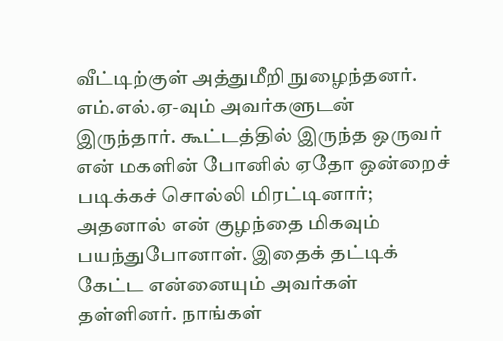வீட்டிற்குள் அத்துமீறி நுழைந்தனர். எம்.எல்.ஏ-வும் அவர்களுடன் இருந்தார். கூட்டத்தில் இருந்த ஒருவர் என் மகளின் போனில் ஏதோ ஒன்றைச் படிக்கச் சொல்லி மிரட்டினார்; அதனால் என் குழந்தை மிகவும் பயந்துபோனாள். இதைக் தட்டிக் கேட்ட என்னையும் அவர்கள் தள்ளினர். நாங்கள்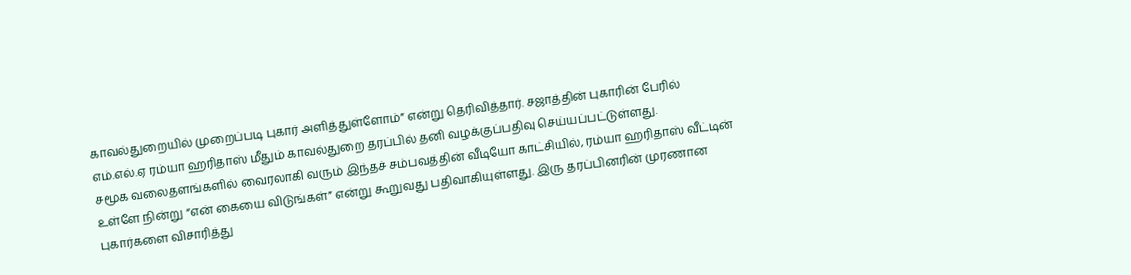காவல்துறையில் முறைப்படி புகார் அளித்துள்ளோம்” என்று தெரிவித்தார். சஜாத்தின் புகாரின் பேரில் எம்.எல்.ஏ ரம்யா ஹரிதாஸ் மீதும் காவல்துறை தரப்பில் தனி வழக்குப்பதிவு செய்யப்பட்டுள்ளது.
சமூக வலைதளங்களில் வைரலாகி வரும் இந்தச் சம்பவத்தின் வீடியோ காட்சியில், ரம்யா ஹரிதாஸ் வீட்டின் உள்ளே நின்று “என் கையை விடுங்கள்” என்று கூறுவது பதிவாகியுள்ளது. இரு தரப்பினரின் முரணான புகார்களை விசாரித்து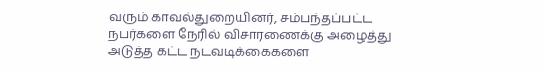வரும் காவல்துறையினர், சம்பந்தப்பட்ட நபர்களை நேரில் விசாரணைக்கு அழைத்து அடுத்த கட்ட நடவடிக்கைகளை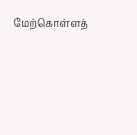மேற்கொள்ளத்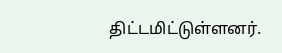திட்டமிட்டுள்ளனர்.